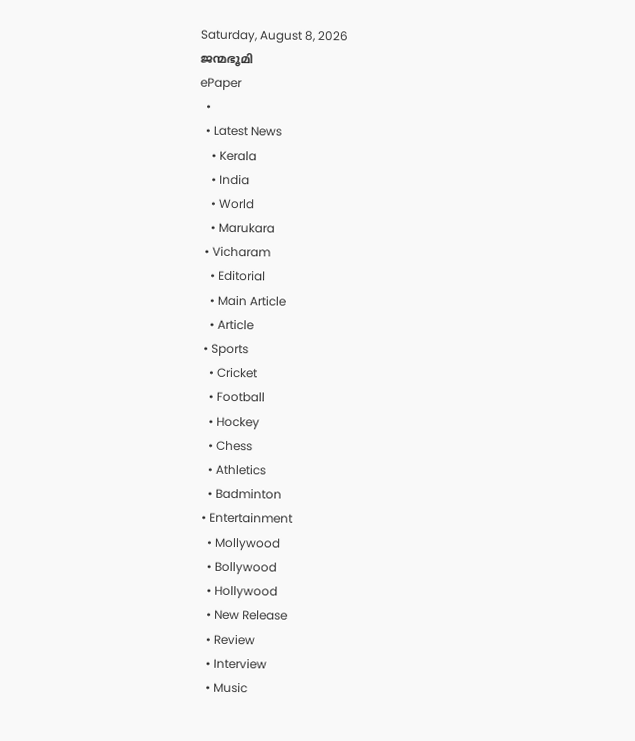Saturday, August 8, 2026
ജന്മഭൂമി
ePaper
  •
  • Latest News
    • Kerala
    • India
    • World
    • Marukara
  • Vicharam
    • Editorial
    • Main Article
    • Article
  • Sports
    • Cricket
    • Football
    • Hockey
    • Chess
    • Athletics
    • Badminton
  • Entertainment
    • Mollywood
    • Bollywood
    • Hollywood
    • New Release
    • Review
    • Interview
    • Music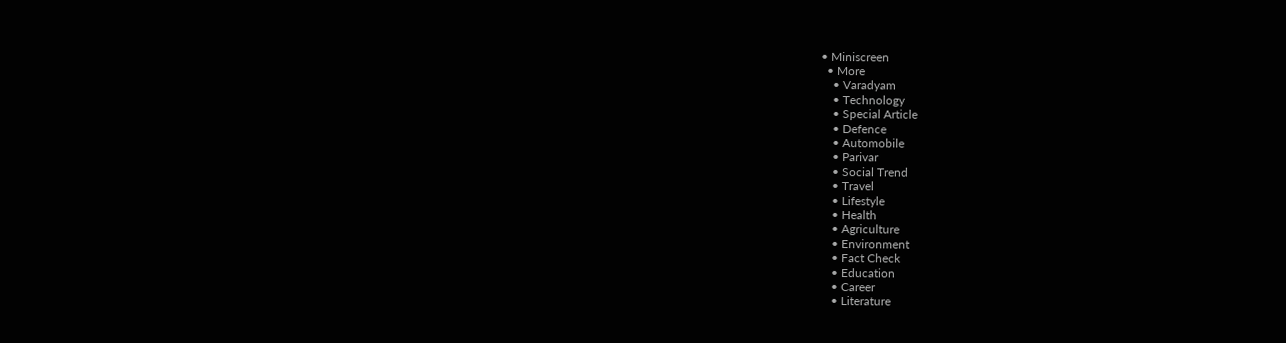• Miniscreen
  • More
    • Varadyam
    • Technology
    • Special Article
    • Defence
    • Automobile
    • Parivar
    • Social Trend
    • Travel
    • Lifestyle
    • Health
    • Agriculture
    • Environment
    • Fact Check
    • Education
    • Career
    • Literature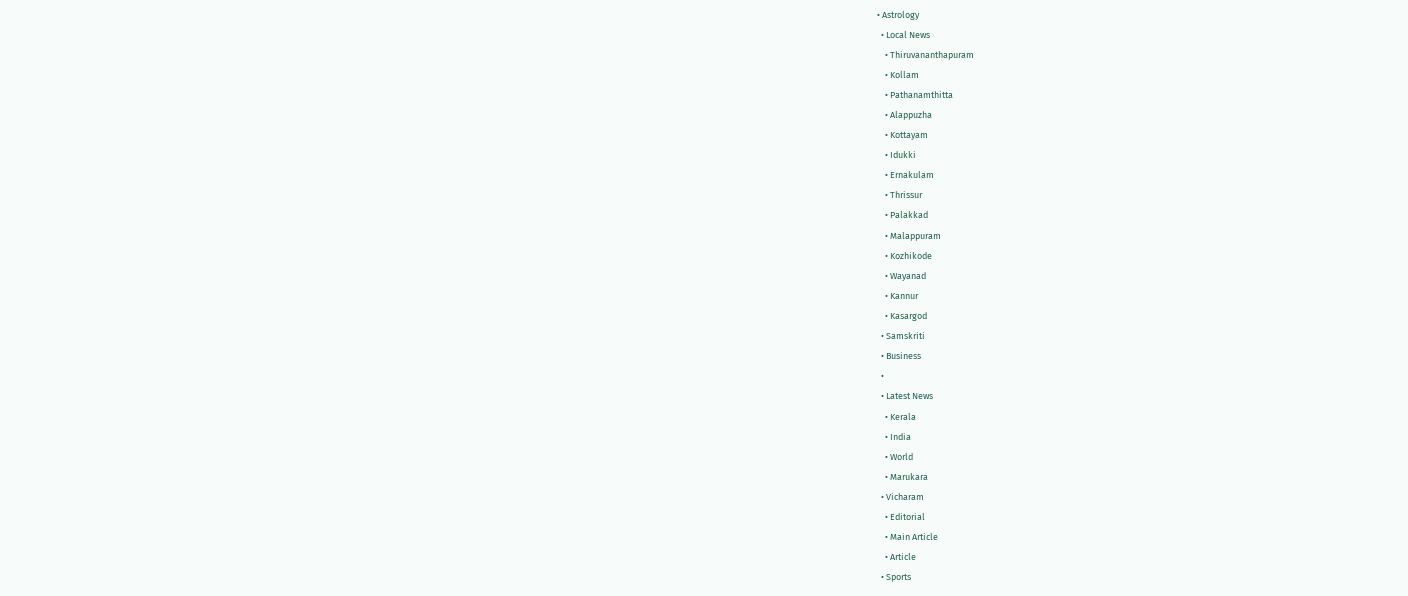• Astrology
  • Local News
    • Thiruvananthapuram
    • Kollam
    • Pathanamthitta
    • Alappuzha
    • Kottayam
    • Idukki
    • Ernakulam
    • Thrissur
    • Palakkad
    • Malappuram
    • Kozhikode
    • Wayanad
    • Kannur
    • Kasargod
  • Samskriti
  • Business
  •
  • Latest News
    • Kerala
    • India
    • World
    • Marukara
  • Vicharam
    • Editorial
    • Main Article
    • Article
  • Sports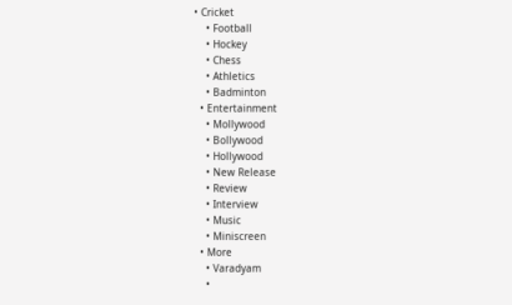• Cricket
    • Football
    • Hockey
    • Chess
    • Athletics
    • Badminton
  • Entertainment
    • Mollywood
    • Bollywood
    • Hollywood
    • New Release
    • Review
    • Interview
    • Music
    • Miniscreen
  • More
    • Varadyam
    •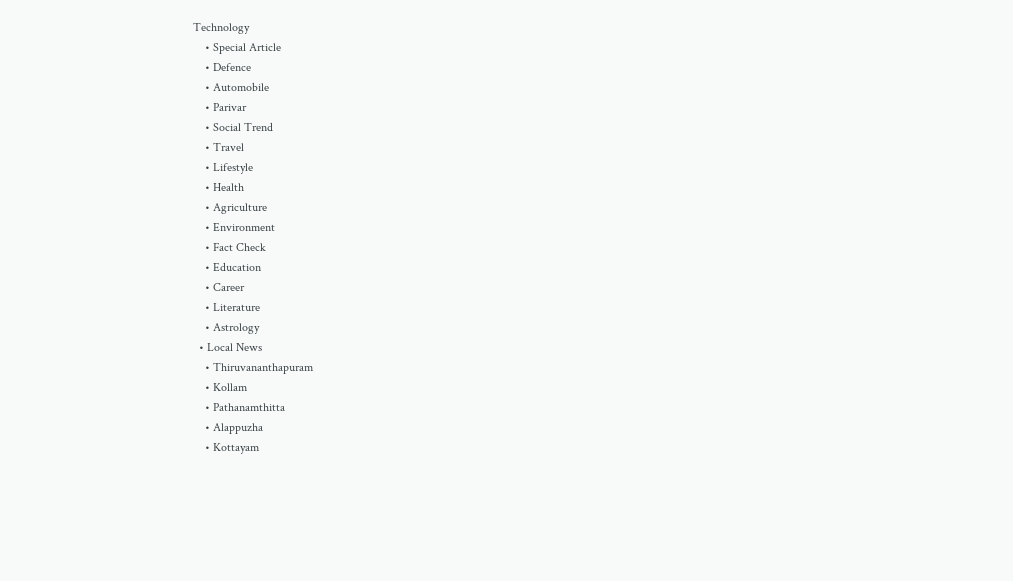Technology
    • Special Article
    • Defence
    • Automobile
    • Parivar
    • Social Trend
    • Travel
    • Lifestyle
    • Health
    • Agriculture
    • Environment
    • Fact Check
    • Education
    • Career
    • Literature
    • Astrology
  • Local News
    • Thiruvananthapuram
    • Kollam
    • Pathanamthitta
    • Alappuzha
    • Kottayam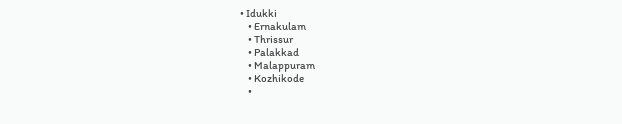• Idukki
    • Ernakulam
    • Thrissur
    • Palakkad
    • Malappuram
    • Kozhikode
    •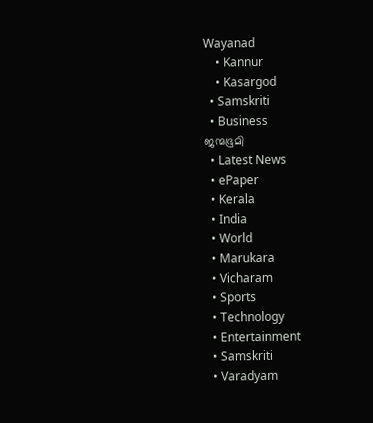Wayanad
    • Kannur
    • Kasargod
  • Samskriti
  • Business
ജന്മഭൂമി
  • Latest News
  • ePaper
  • Kerala
  • India
  • World
  • Marukara
  • Vicharam
  • Sports
  • Technology
  • Entertainment
  • Samskriti
  • Varadyam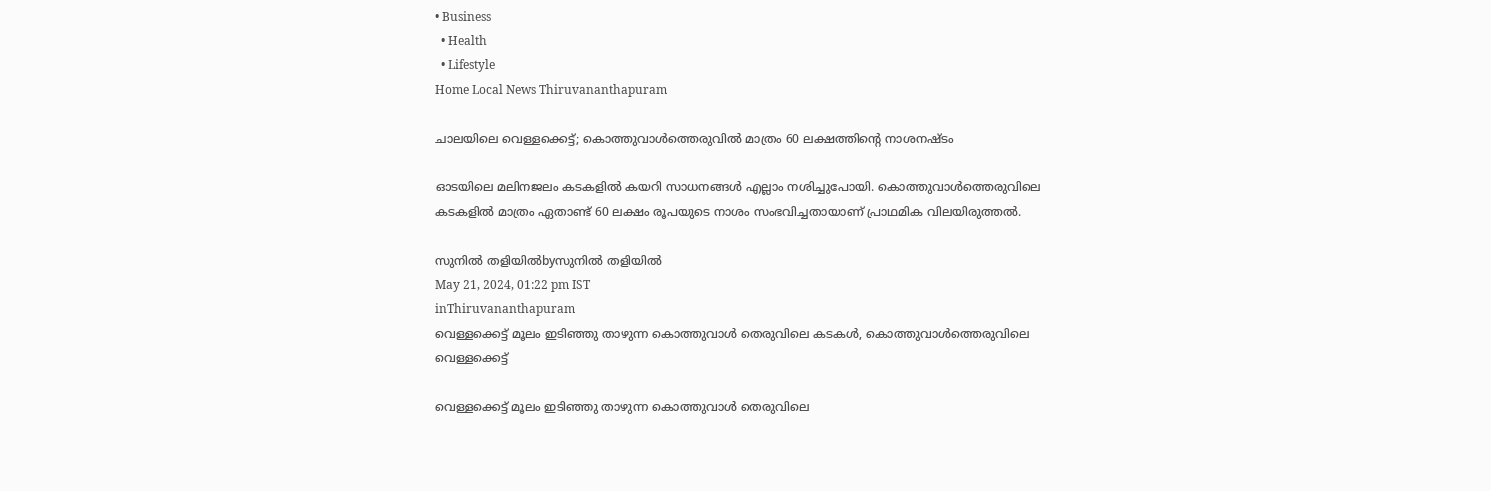• Business
  • Health
  • Lifestyle
Home Local News Thiruvananthapuram

ചാലയിലെ വെള്ളക്കെട്ട്; കൊത്തുവാള്‍ത്തെരുവില്‍ മാത്രം 60 ലക്ഷത്തിന്റെ നാശനഷ്ടം

ഓടയിലെ മലിനജലം കടകളില്‍ കയറി സാധനങ്ങള്‍ എല്ലാം നശിച്ചുപോയി. കൊത്തുവാള്‍ത്തെരുവിലെ കടകളില്‍ മാത്രം ഏതാണ്ട് 60 ലക്ഷം രൂപയുടെ നാശം സംഭവിച്ചതായാണ് പ്രാഥമിക വിലയിരുത്തല്‍.

സുനില്‍ തളിയില്‍byസുനില്‍ തളിയില്‍
May 21, 2024, 01:22 pm IST
inThiruvananthapuram
വെള്ളക്കെട്ട് മൂലം ഇടിഞ്ഞു താഴുന്ന കൊത്തുവാള്‍ തെരുവിലെ കടകള്‍, കൊത്തുവാള്‍ത്തെരുവിലെ വെള്ളക്കെട്ട്

വെള്ളക്കെട്ട് മൂലം ഇടിഞ്ഞു താഴുന്ന കൊത്തുവാള്‍ തെരുവിലെ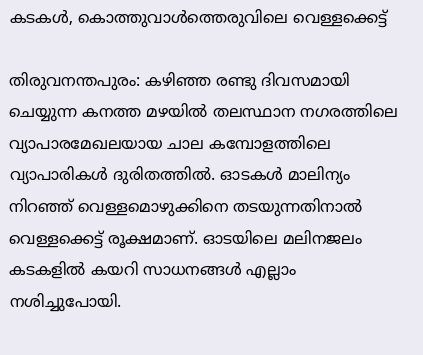കടകള്‍, കൊത്തുവാള്‍ത്തെരുവിലെ വെള്ളക്കെട്ട്

തിരുവനന്തപുരം: കഴിഞ്ഞ രണ്ടു ദിവസമായി ചെയ്യുന്ന കനത്ത മഴയില്‍ തലസ്ഥാന നഗരത്തിലെ വ്യാപാരമേഖലയായ ചാല കമ്പോളത്തിലെ വ്യാപാരികള്‍ ദുരിതത്തില്‍. ഓടകള്‍ മാലിന്യം നിറഞ്ഞ് വെള്ളമൊഴുക്കിനെ തടയുന്നതിനാല്‍ വെള്ളക്കെട്ട് രൂക്ഷമാണ്. ഓടയിലെ മലിനജലം കടകളില്‍ കയറി സാധനങ്ങള്‍ എല്ലാം നശിച്ചുപോയി.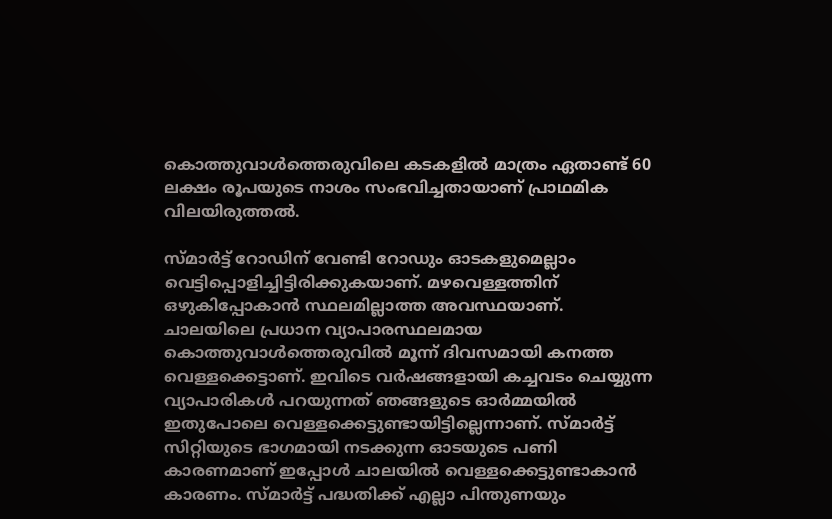കൊത്തുവാള്‍ത്തെരുവിലെ കടകളില്‍ മാത്രം ഏതാണ്ട് 60 ലക്ഷം രൂപയുടെ നാശം സംഭവിച്ചതായാണ് പ്രാഥമിക വിലയിരുത്തല്‍.

സ്മാര്‍ട്ട് റോഡിന് വേണ്ടി റോഡും ഓടകളുമെല്ലാം വെട്ടിപ്പൊളിച്ചിട്ടിരിക്കുകയാണ്. മഴവെള്ളത്തിന് ഒഴുകിപ്പോകാന്‍ സ്ഥലമില്ലാത്ത അവസ്ഥയാണ്. ചാലയിലെ പ്രധാന വ്യാപാരസ്ഥലമായ കൊത്തുവാള്‍ത്തെരുവില്‍ മൂന്ന് ദിവസമായി കനത്ത വെള്ളക്കെട്ടാണ്. ഇവിടെ വര്‍ഷങ്ങളായി കച്ചവടം ചെയ്യുന്ന വ്യാപാരികള്‍ പറയുന്നത് ഞങ്ങളുടെ ഓര്‍മ്മയില്‍ ഇതുപോലെ വെള്ളക്കെട്ടുണ്ടായിട്ടില്ലെന്നാണ്. സ്മാര്‍ട്ട് സിറ്റിയുടെ ഭാഗമായി നടക്കുന്ന ഓടയുടെ പണി കാരണമാണ് ഇപ്പോള്‍ ചാലയില്‍ വെള്ളക്കെട്ടുണ്ടാകാന്‍ കാരണം. സ്മാര്‍ട്ട് പദ്ധതിക്ക് എല്ലാ പിന്തുണയും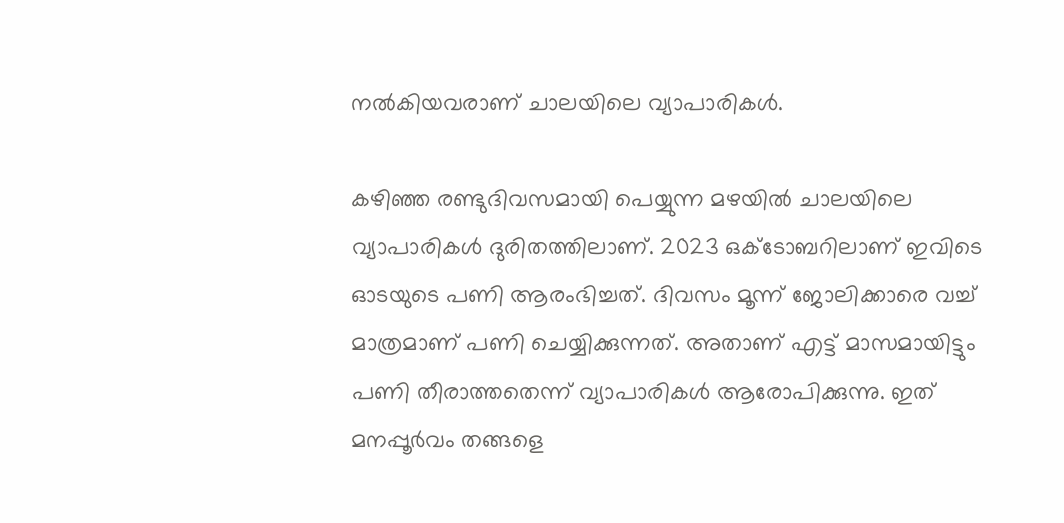നല്‍കിയവരാണ് ചാലയിലെ വ്യാപാരികള്‍.

കഴിഞ്ഞ രണ്ടുദിവസമായി പെയ്യുന്ന മഴയില്‍ ചാലയിലെ വ്യാപാരികള്‍ ദുരിതത്തിലാണ്. 2023 ഒക്‌ടോബറിലാണ് ഇവിടെ ഓടയുടെ പണി ആരംഭിച്ചത്. ദിവസം മൂന്ന് ജോലിക്കാരെ വച്ച് മാത്രമാണ് പണി ചെയ്യിക്കുന്നത്. അതാണ് എട്ട് മാസമായിട്ടും പണി തീരാത്തതെന്ന് വ്യാപാരികള്‍ ആരോപിക്കുന്നു. ഇത് മനപ്പൂര്‍വം തങ്ങളെ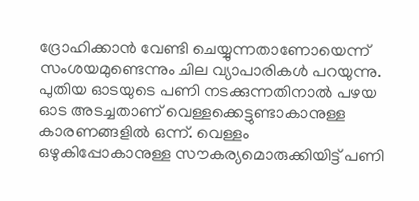ദ്രോഹിക്കാന്‍ വേണ്ടി ചെയ്യുന്നതാണോയെന്ന് സംശയമുണ്ടെന്നും ചില വ്യാപാരികള്‍ പറയുന്നു. പുതിയ ഓടയുടെ പണി നടക്കുന്നതിനാല്‍ പഴയ ഓട അടച്ചതാണ് വെള്ളക്കെട്ടുണ്ടാകാനുള്ള കാരണങ്ങളില്‍ ഒന്ന്. വെള്ളം ഒഴുകിപ്പോകാനുള്ള സൗകര്യമൊരുക്കിയിട്ട് പണി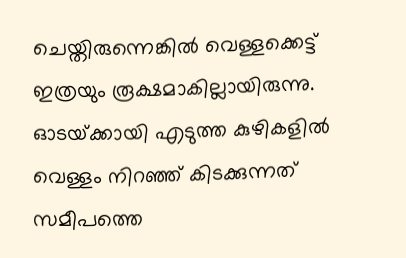ചെയ്തിരുന്നെങ്കില്‍ വെള്ളക്കെട്ട് ഇത്രയും രൂക്ഷമാകില്ലായിരുന്നു. ഓടയ്‌ക്കായി എടുത്ത കുഴികളില്‍ വെള്ളം നിറഞ്ഞ് കിടക്കുന്നത് സമീപത്തെ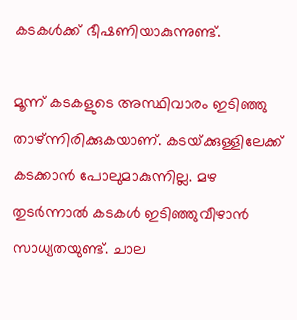കടകള്‍ക്ക് ഭീഷണിയാകുന്നുണ്ട്.

മൂന്ന് കടകളുടെ അസ്ഥിവാരം ഇടിഞ്ഞു താഴ്ന്നിരിക്കുകയാണ്. കടയ്‌ക്കുള്ളിലേക്ക് കടക്കാന്‍ പോലുമാകുന്നില്ല. മഴ തുടര്‍ന്നാല്‍ കടകള്‍ ഇടിഞ്ഞുവീഴാന്‍ സാധ്യതയുണ്ട്. ചാല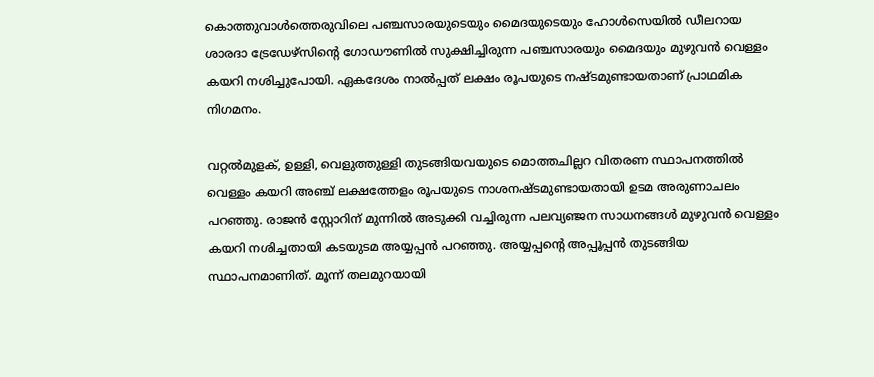കൊത്തുവാള്‍ത്തെരുവിലെ പഞ്ചസാരയുടെയും മൈദയുടെയും ഹോള്‍സെയില്‍ ഡീലറായ ശാരദാ ട്രേഡേഴ്‌സിന്റെ ഗോഡൗണില്‍ സുക്ഷിച്ചിരുന്ന പഞ്ചസാരയും മൈദയും മുഴുവന്‍ വെള്ളം കയറി നശിച്ചുപോയി. ഏകദേശം നാല്‍പ്പത് ലക്ഷം രൂപയുടെ നഷ്ടമുണ്ടായതാണ് പ്രാഥമിക നിഗമനം.

വറ്റല്‍മുളക്, ഉള്ളി, വെളുത്തുള്ളി തുടങ്ങിയവയുടെ മൊത്തചില്ലറ വിതരണ സ്ഥാപനത്തില്‍ വെള്ളം കയറി അഞ്ച് ലക്ഷത്തേളം രൂപയുടെ നാശനഷ്ടമുണ്ടായതായി ഉടമ അരുണാചലം പറഞ്ഞു. രാജന്‍ സ്റ്റോറിന് മുന്നില്‍ അടുക്കി വച്ചിരുന്ന പലവ്യഞ്ജന സാധനങ്ങള്‍ മുഴുവന്‍ വെള്ളം കയറി നശിച്ചതായി കടയുടമ അയ്യപ്പന്‍ പറഞ്ഞു. അയ്യപ്പന്റെ അപ്പൂപ്പന്‍ തുടങ്ങിയ സ്ഥാപനമാണിത്. മൂന്ന് തലമുറയായി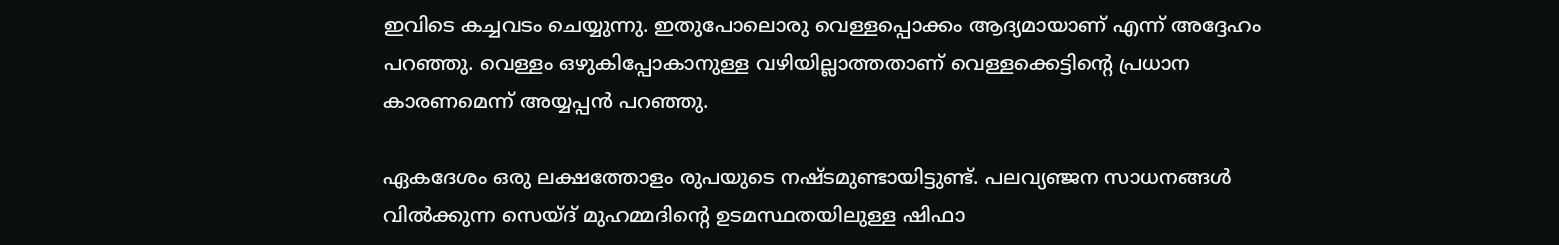ഇവിടെ കച്ചവടം ചെയ്യുന്നു. ഇതുപോലൊരു വെള്ളപ്പൊക്കം ആദ്യമായാണ് എന്ന് അദ്ദേഹം പറഞ്ഞു. വെള്ളം ഒഴുകിപ്പോകാനുള്ള വഴിയില്ലാത്തതാണ് വെള്ളക്കെട്ടിന്റെ പ്രധാന കാരണമെന്ന് അയ്യപ്പന്‍ പറഞ്ഞു.

ഏകദേശം ഒരു ലക്ഷത്തോളം രുപയുടെ നഷ്ടമുണ്ടായിട്ടുണ്ട്. പലവ്യഞ്ജന സാധനങ്ങള്‍ വില്‍ക്കുന്ന സെയ്ദ് മുഹമ്മദിന്റെ ഉടമസ്ഥതയിലുള്ള ഷിഫാ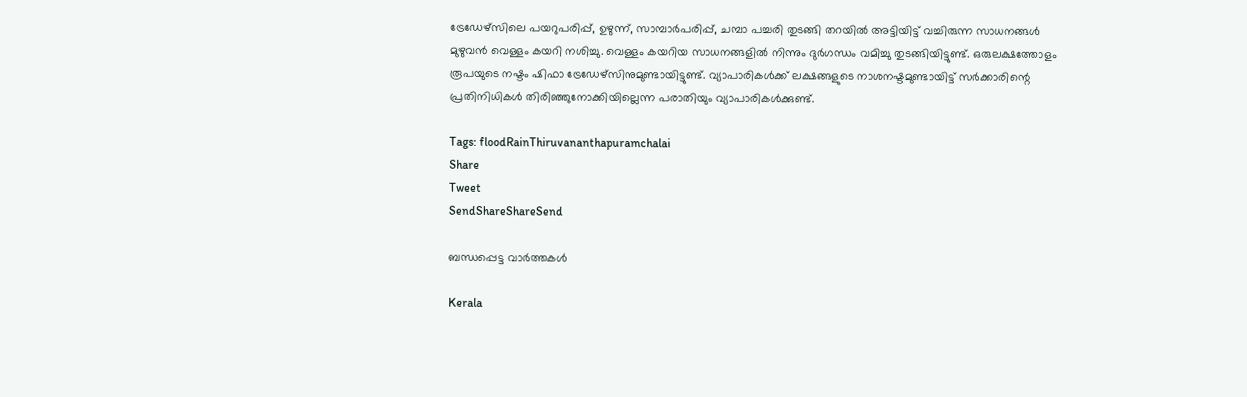ട്രേഡേഴ്‌സിലെ പയറുപരിപ്പ്, ഉഴുന്ന്, സാമ്പാര്‍പരിപ്പ്, ചമ്പാ പച്ചരി തുടങ്ങി തറയില്‍ അട്ടിയിട്ട് വച്ചിരുന്ന സാധനങ്ങള്‍ മുഴുവന്‍ വെള്ളം കയറി നശിച്ചു. വെള്ളം കയറിയ സാധനങ്ങളില്‍ നിന്നും ദുര്‍ഗന്ധം വമിച്ചു തുടങ്ങിയിട്ടുണ്ട്. ഒരുലക്ഷത്തോളം രൂപയുടെ നഷ്ടം ഷിഫാ ട്രേഡേഴ്‌സിനുമുണ്ടായിട്ടുണ്ട്. വ്യാപാരികള്‍ക്ക് ലക്ഷങ്ങളുടെ നാശനഷ്ടമുണ്ടായിട്ട് സര്‍ക്കാരിന്റെ പ്രതിനിധികള്‍ തിരിഞ്ഞുനോക്കിയില്ലെന്ന പരാതിയും വ്യാപാരികള്‍ക്കുണ്ട്.

Tags: floodRainThiruvananthapuramchalai
Share
Tweet
SendShareShareSend

ബന്ധപ്പെട്ട വാര്‍ത്തകള്‍

Kerala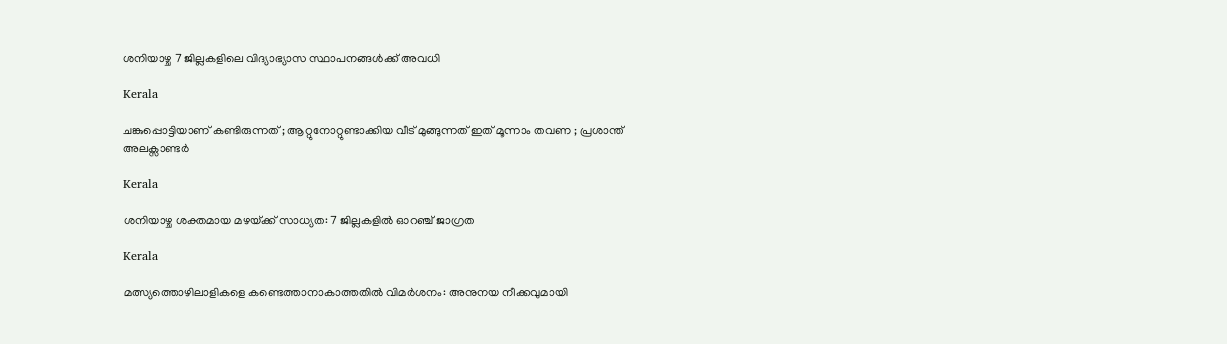ശനിയാഴ്ച 7 ജില്ലകളിലെ വിദ്യാഭ്യാസ സ്ഥാപനങ്ങള്‍ക്ക് അവധി

Kerala

ചങ്കുപ്പൊട്ടിയാണ് കണ്ടിരുന്നത് ; ആറ്റുനോറ്റുണ്ടാക്കിയ വീട് മുങ്ങുന്നത് ഇത് മൂന്നാം തവണ ; പ്രശാന്ത് അലക്സാണ്ടർ

Kerala

ശനിയാഴ്ച ശക്തമായ മഴയ്‌ക്ക് സാധ്യത: 7 ജില്ലകളില്‍ ഓറഞ്ച് ജാഗ്രത

Kerala

മത്സ്യത്തൊഴിലാളികളെ കണ്ടെത്താനാകാത്തതില്‍ വിമര്‍ശനം: അനുനയ നീക്കവുമായി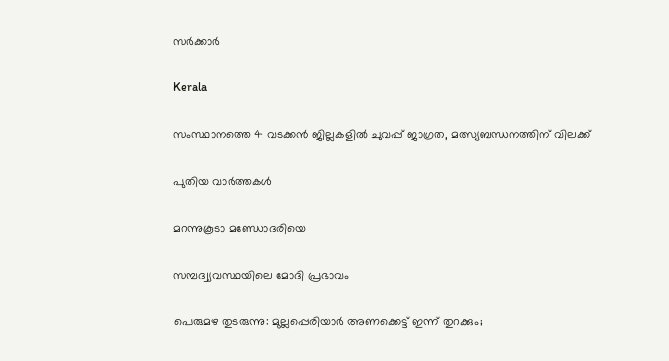സര്‍ക്കാര്‍

Kerala

സംസ്ഥാനത്തെ 4 വടക്കന്‍ ജില്ലകളില്‍ ചുവപ്പ് ജാഗ്രത, മത്സ്യബന്ധനത്തിന് വിലക്ക്

പുതിയ വാര്‍ത്തകള്‍

മറന്നുകൂടാ മണ്ഡോദരിയെ

സമ്പദ്വ്യവസ്ഥയിലെ മോദി പ്രഭാവം

പെരുമഴ തുടരുന്നു: മുല്ലപ്പെരിയാർ അണക്കെട്ട് ഇന്ന് തുറക്കും;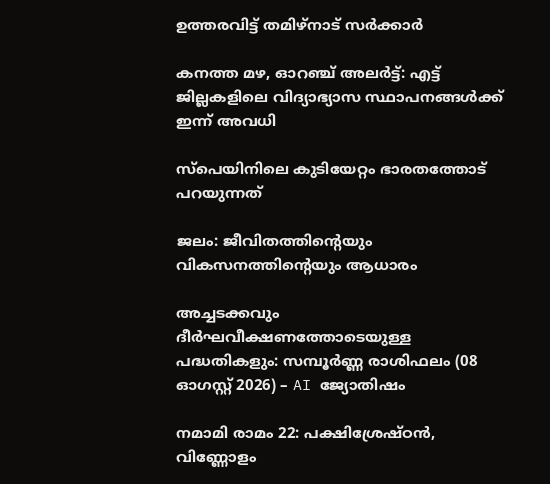ഉത്തരവിട്ട് തമിഴ്നാട് സർക്കാർ

കനത്ത മഴ, ഓറഞ്ച് അലർട്ട്: എട്ട് ജില്ലകളിലെ വിദ്യാഭ്യാസ സ്ഥാപനങ്ങൾക്ക് ഇന്ന് അവധി

സ്‌പെയിനിലെ കുടിയേറ്റം ഭാരതത്തോട് പറയുന്നത്

ജലം: ജീവിതത്തിന്റെയും വികസനത്തിന്റെയും ആധാരം

അച്ചടക്കവും ദീർഘവീക്ഷണത്തോടെയുള്ള പദ്ധതികളും: സമ്പൂർണ്ണ രാശിഫലം (08 ഓഗസ്റ്റ് 2026) – AI ജ്യോതിഷം

നമാമി രാമം 22: പക്ഷിശ്രേഷ്ഠന്‍, വിണ്ണോളം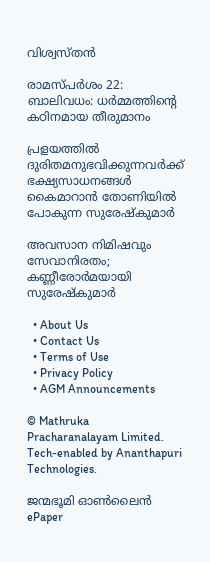വിശ്വസ്തന്‍

രാമസ്പര്‍ശം 22: ബാലിവധം: ധര്‍മ്മത്തിന്റെ കഠിനമായ തീരുമാനം

പ്രളയത്തില്‍ ദുരിതമനുഭവിക്കുന്നവര്‍ക്ക് ഭക്ഷ്യസാധനങ്ങള്‍ കൈമാറാന്‍ തോണിയില്‍ പോകുന്ന സുരേഷ്‌കുമാര്‍

അവസാന നിമിഷവും സേവാനിരതം; കണ്ണീരോര്‍മയായി സുരേഷ്‌കുമാര്‍

  • About Us
  • Contact Us
  • Terms of Use
  • Privacy Policy
  • AGM Announcements

© Mathruka Pracharanalayam Limited.
Tech-enabled by Ananthapuri Technologies.

ജന്മഭൂമി ഓണ്‍ലൈന്‍
ePaper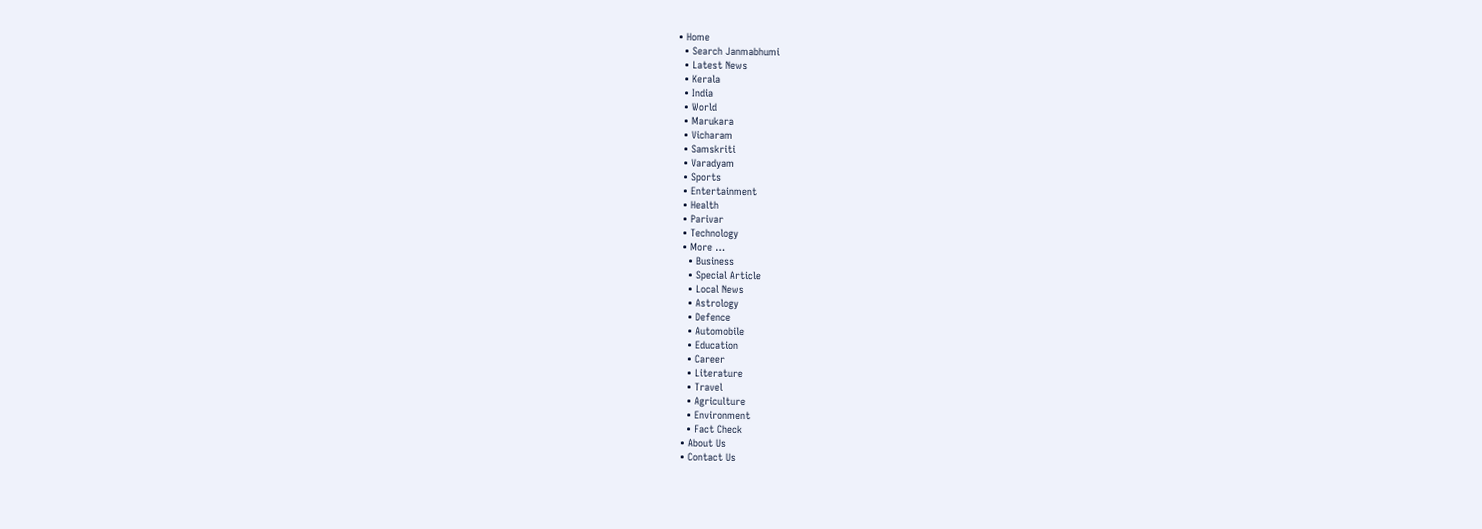• Home
  • Search Janmabhumi
  • Latest News
  • Kerala
  • India
  • World
  • Marukara
  • Vicharam
  • Samskriti
  • Varadyam
  • Sports
  • Entertainment
  • Health
  • Parivar
  • Technology
  • More …
    • Business
    • Special Article
    • Local News
    • Astrology
    • Defence
    • Automobile
    • Education
    • Career
    • Literature
    • Travel
    • Agriculture
    • Environment
    • Fact Check
  • About Us
  • Contact Us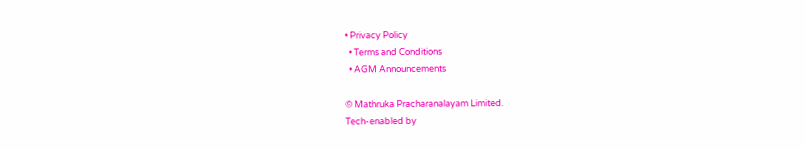• Privacy Policy
  • Terms and Conditions
  • AGM Announcements

© Mathruka Pracharanalayam Limited.
Tech-enabled by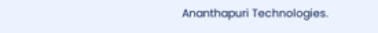Ananthapuri Technologies.